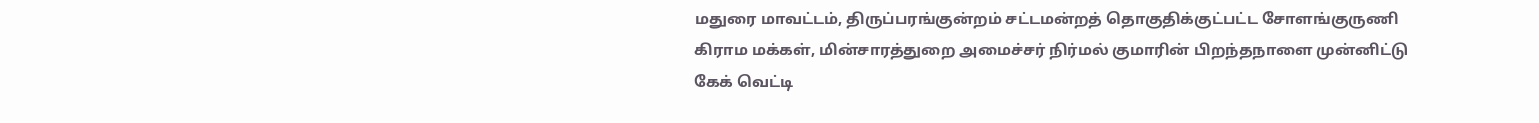மதுரை மாவட்டம், திருப்பரங்குன்றம் சட்டமன்றத் தொகுதிக்குட்பட்ட சோளங்குருணி கிராம மக்கள், மின்சாரத்துறை அமைச்சர் நிர்மல் குமாரின் பிறந்தநாளை முன்னிட்டு கேக் வெட்டி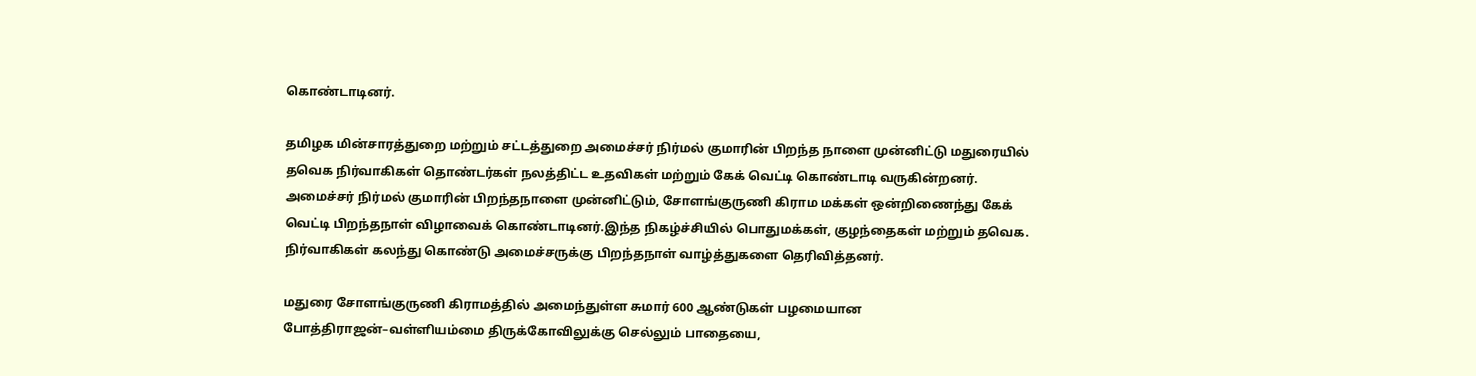கொண்டாடினர்.

தமிழக மின்சாரத்துறை மற்றும் சட்டத்துறை அமைச்சர் நிர்மல் குமாரின் பிறந்த நாளை முன்னிட்டு மதுரையில் தவெக நிர்வாகிகள் தொண்டர்கள் நலத்திட்ட உதவிகள் மற்றும் கேக் வெட்டி கொண்டாடி வருகின்றனர்.
அமைச்சர் நிர்மல் குமாரின் பிறந்தநாளை முன்னிட்டும், சோளங்குருணி கிராம மக்கள் ஒன்றிணைந்து கேக் வெட்டி பிறந்தநாள் விழாவைக் கொண்டாடினர்.இந்த நிகழ்ச்சியில் பொதுமக்கள், குழந்தைகள் மற்றும் தவெக. நிர்வாகிகள் கலந்து கொண்டு அமைச்சருக்கு பிறந்தநாள் வாழ்த்துகளை தெரிவித்தனர்.

மதுரை சோளங்குருணி கிராமத்தில் அமைந்துள்ள சுமார் 600 ஆண்டுகள் பழமையான போத்திராஜன்–வள்ளியம்மை திருக்கோவிலுக்கு செல்லும் பாதையை,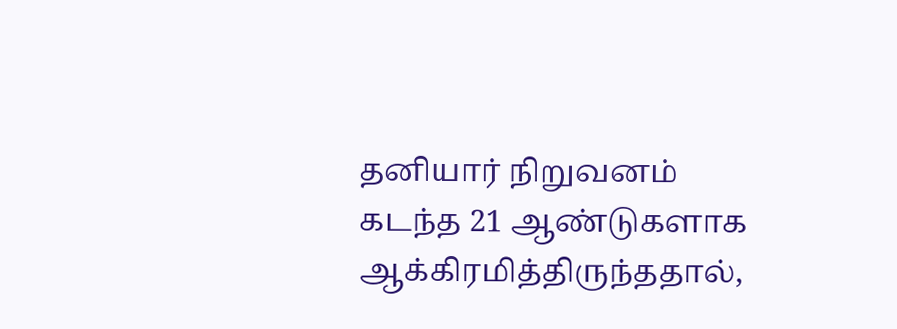தனியார் நிறுவனம் கடந்த 21 ஆண்டுகளாக ஆக்கிரமித்திருந்ததால்,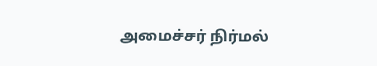அமைச்சர் நிர்மல்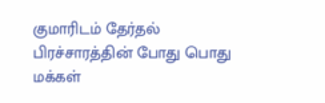குமாரிடம் தேர்தல் பிரச்சாரத்தின் போது பொது மக்கள்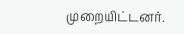முறையிட்டனர்.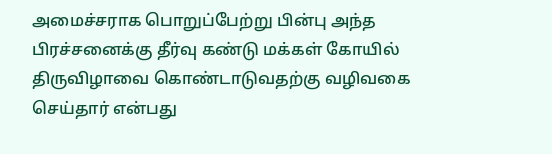அமைச்சராக பொறுப்பேற்று பின்பு அந்த பிரச்சனைக்கு தீர்வு கண்டு மக்கள் கோயில் திருவிழாவை கொண்டாடுவதற்கு வழிவகை செய்தார் என்பது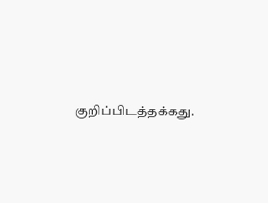குறிப்பிடத்தக்கது.